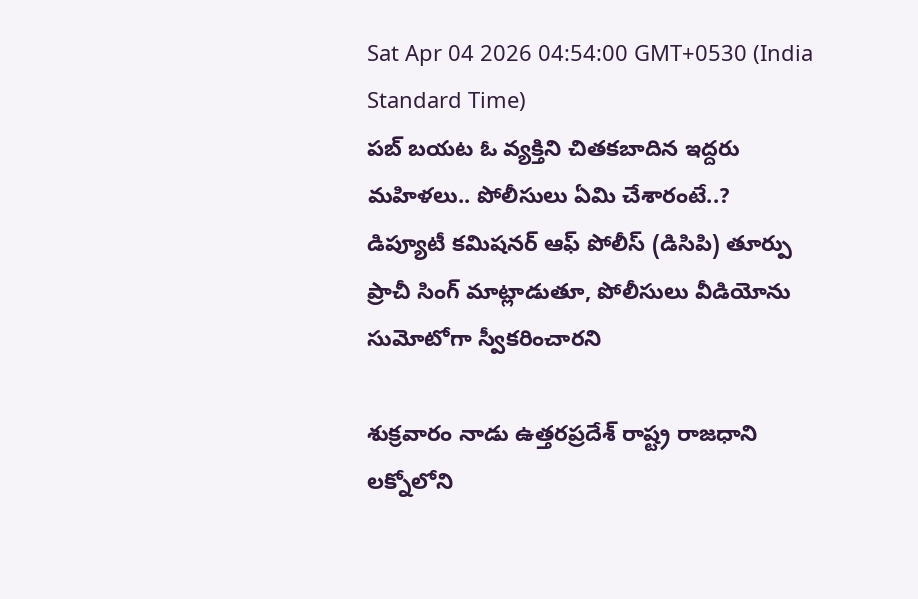Sat Apr 04 2026 04:54:00 GMT+0530 (India Standard Time)
పబ్ బయట ఓ వ్యక్తిని చితకబాదిన ఇద్దరు మహిళలు.. పోలీసులు ఏమి చేశారంటే..?
డిప్యూటీ కమిషనర్ ఆఫ్ పోలీస్ (డిసిపి) తూర్పు ప్రాచీ సింగ్ మాట్లాడుతూ, పోలీసులు వీడియోను సుమోటోగా స్వీకరించారని

శుక్రవారం నాడు ఉత్తరప్రదేశ్ రాష్ట్ర రాజధాని లక్నోలోని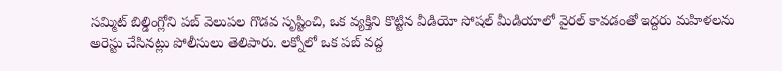సమ్మిట్ బిల్డింగ్లోని పబ్ వెలుపల గొడవ సృష్టించి, ఒక వ్యక్తిని కొట్టిన వీడియో సోషల్ మీడియాలో వైరల్ కావడంతో ఇద్దరు మహిళలను అరెస్టు చేసినట్లు పోలీసులు తెలిపారు. లక్నోలో ఒక పబ్ వద్ద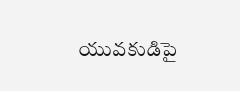యువకుడిపై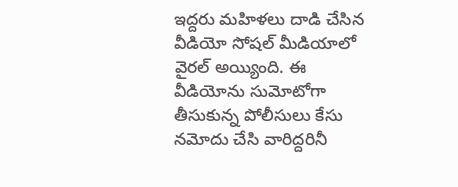ఇద్దరు మహిళలు దాడి చేసిన వీడియో సోషల్ మీడియాలో వైరల్ అయ్యింది. ఈ వీడియోను సుమోటోగా తీసుకున్న పోలీసులు కేసు నమోదు చేసి వారిద్దరినీ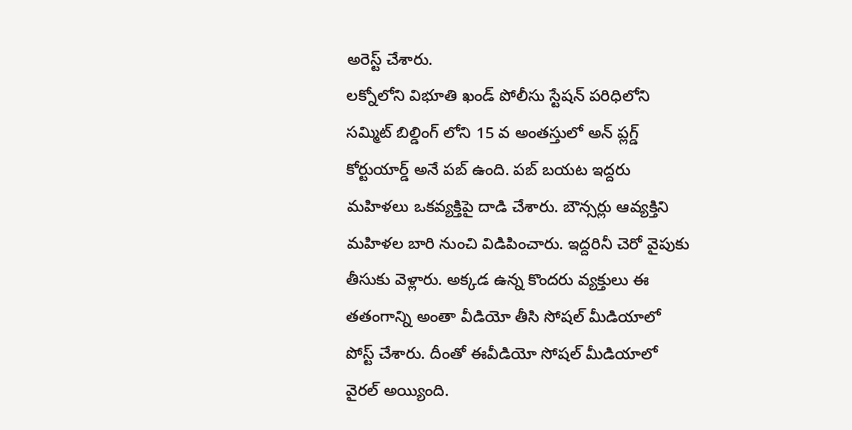అరెస్ట్ చేశారు.
లక్నోలోని విభూతి ఖండ్ పోలీసు స్టేషన్ పరిధిలోని సమ్మిట్ బిల్డింగ్ లోని 15 వ అంతస్తులో అన్ ప్లగ్డ్ కోర్టుయార్డ్ అనే పబ్ ఉంది. పబ్ బయట ఇద్దరు మహిళలు ఒకవ్యక్తిపై దాడి చేశారు. బౌన్సర్లు ఆవ్యక్తిని మహిళల బారి నుంచి విడిపించారు. ఇద్దరినీ చెరో వైపుకు తీసుకు వెళ్లారు. అక్కడ ఉన్న కొందరు వ్యక్తులు ఈ తతంగాన్ని అంతా వీడియో తీసి సోషల్ మీడియాలో పోస్ట్ చేశారు. దీంతో ఈవీడియో సోషల్ మీడియాలో వైరల్ అయ్యింది.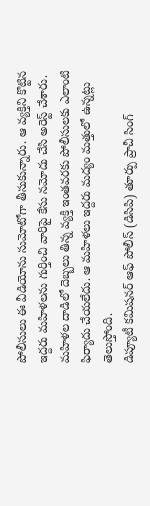పోలీసులు ఈ వీడియోను సుమోటోగా తీసుకున్నారు. ఆ వ్యక్తిని కొట్టిన ఇద్దరు మహిళలను గుర్తించి వారిపై కేసు నమోదు చేసి అరెస్ట్ చేశారు. మహిళల దాడిలో దెబ్బలు తిన్న వ్యక్తి ఇంతవరకు పోలీసులకు ఎలాంటి ఫిర్యాదు చేయలేదు. ఆ మహిళలు ఇద్దరు మద్యం మత్తులో ఉన్నట్లు తెలుస్తోంది.
డిప్యూటీ కమిషనర్ ఆఫ్ పోలీస్ (డిసిపి) తూర్పు ప్రాచీ సింగ్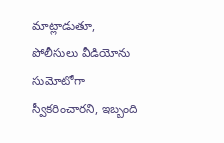మాట్లాడుతూ, పోలీసులు వీడియోను సుమోటోగా స్వీకరించారని, ఇబ్బంది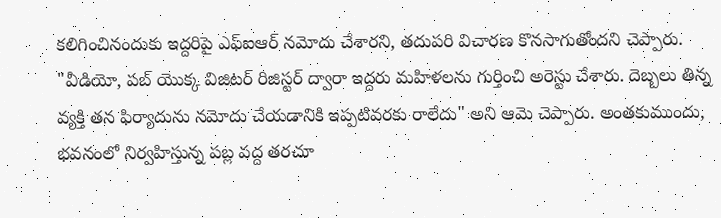కలిగించినందుకు ఇద్దరిపై ఎఫ్ఐఆర్ నమోదు చేశారని, తదుపరి విచారణ కొనసాగుతోందని చెప్పారు. "వీడియో, పబ్ యొక్క విజిటర్ రిజిస్టర్ ద్వారా ఇద్దరు మహిళలను గుర్తించి అరెస్టు చేశారు. దెబ్బలు తిన్న వ్యక్తి తన ఫిర్యాదును నమోదు చేయడానికి ఇప్పటివరకు రాలేదు" అని ఆమె చెప్పారు. అంతకుముందు, భవనంలో నిర్వహిస్తున్న పబ్ల వద్ద తరచూ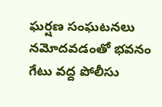ఘర్షణ సంఘటనలు నమోదవడంతో భవనం గేటు వద్ద పోలీసు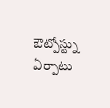ఔట్పోస్ట్ను ఏర్పాటు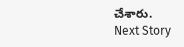చేశారు.
Next Story